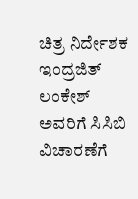ಚಿತ್ರ ನಿರ್ದೇಶಕ ಇಂದ್ರಜಿತ್ ಲಂಕೇಶ್ ಅವರಿಗೆ ಸಿಸಿಬಿ ವಿಚಾರಣೆಗೆ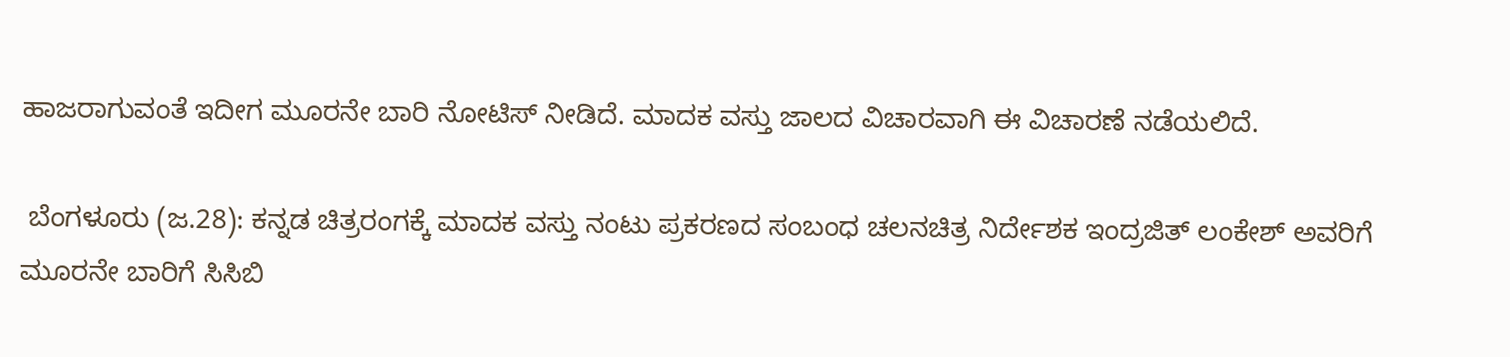ಹಾಜರಾಗುವಂತೆ ಇದೀಗ ಮೂರನೇ ಬಾರಿ ನೋಟಿಸ್ ನೀಡಿದೆ. ಮಾದಕ ವಸ್ತು ಜಾಲದ ವಿಚಾರವಾಗಿ ಈ ವಿಚಾರಣೆ ನಡೆಯಲಿದೆ.

 ಬೆಂಗಳೂರು (ಜ.28): ಕನ್ನಡ ಚಿತ್ರರಂಗಕ್ಕೆ ಮಾದಕ ವಸ್ತು ನಂಟು ಪ್ರಕರಣದ ಸಂಬಂಧ ಚಲನಚಿತ್ರ ನಿರ್ದೇಶಕ ಇಂದ್ರಜಿತ್‌ ಲಂಕೇಶ್‌ ಅವರಿಗೆ ಮೂರನೇ ಬಾರಿಗೆ ಸಿಸಿಬಿ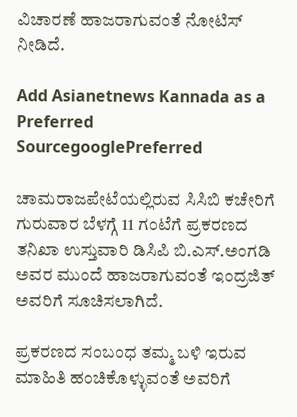ವಿಚಾರಣೆ ಹಾಜರಾಗುವಂತೆ ನೋಟಿಸ್‌ ನೀಡಿದೆ.

Add Asianetnews Kannada as a Preferred SourcegooglePreferred

ಚಾಮರಾಜಪೇಟೆಯಲ್ಲಿರುವ ಸಿಸಿಬಿ ಕಚೇರಿಗೆ ಗುರುವಾರ ಬೆಳಗ್ಗೆ 11 ಗಂಟೆಗೆ ಪ್ರಕರಣದ ತನಿಖಾ ಉಸ್ತುವಾರಿ ಡಿಸಿಪಿ ಬಿ.ಎಸ್‌.ಅಂಗಡಿ ಅವರ ಮುಂದೆ ಹಾಜರಾಗುವಂತೆ ಇಂದ್ರಜಿತ್‌ ಅವರಿಗೆ ಸೂಚಿಸಲಾಗಿದೆ.

ಪ್ರಕರಣದ ಸಂಬಂಧ ತಮ್ಮ ಬಳಿ ಇರುವ ಮಾಹಿತಿ ಹಂಚಿಕೊಳ್ಳುವಂತೆ ಅವರಿಗೆ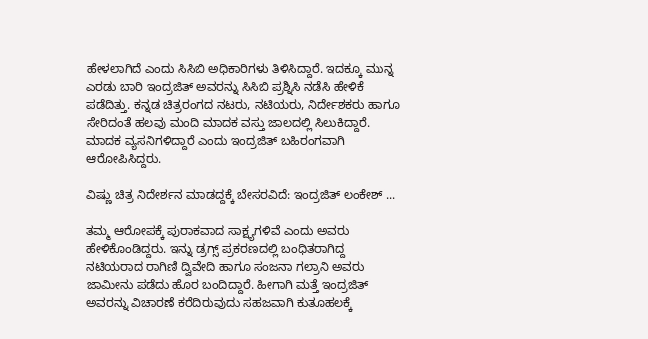ಹೇಳಲಾಗಿದೆ ಎಂದು ಸಿಸಿಬಿ ಅಧಿಕಾರಿಗಳು ತಿಳಿಸಿದ್ದಾರೆ. ಇದಕ್ಕೂ ಮುನ್ನ ಎರಡು ಬಾರಿ ಇಂದ್ರಜಿತ್‌ ಅವರನ್ನು ಸಿಸಿಬಿ ಪ್ರಶ್ನಿಸಿ ನಡೆಸಿ ಹೇಳಿಕೆ ಪಡೆದಿತ್ತು. ಕನ್ನಡ ಚಿತ್ರರಂಗದ ನಟರು, ನಟಿಯರು, ನಿರ್ದೇಶಕರು ಹಾಗೂ ಸೇರಿದಂತೆ ಹಲವು ಮಂದಿ ಮಾದಕ ವಸ್ತು ಜಾಲದಲ್ಲಿ ಸಿಲುಕಿದ್ದಾರೆ. ಮಾದಕ ವ್ಯಸನಿಗಳಿದ್ದಾರೆ ಎಂದು ಇಂದ್ರಜಿತ್‌ ಬಹಿರಂಗವಾಗಿ ಆರೋಪಿಸಿದ್ದರು.

ವಿಷ್ಣು ಚಿತ್ರ ನಿದೇರ್ಶನ ಮಾಡದ್ದಕ್ಕೆ ಬೇಸರವಿದೆ: ಇಂದ್ರಜಿತ್‌ ಲಂಕೇಶ್‌ ...

ತಮ್ಮ ಆರೋಪಕ್ಕೆ ಪುರಾಕವಾದ ಸಾಕ್ಷ್ಯಗಳಿವೆ ಎಂದು ಅವರು ಹೇಳಿಕೊಂಡಿದ್ದರು. ಇನ್ನು ಡ್ರಗ್ಸ್‌ ಪ್ರಕರಣದಲ್ಲಿ ಬಂಧಿತರಾಗಿದ್ದ ನಟಿಯರಾದ ರಾಗಿಣಿ ದ್ವಿವೇದಿ ಹಾಗೂ ಸಂಜನಾ ಗಲ್ರಾನಿ ಅವರು ಜಾಮೀನು ಪಡೆದು ಹೊರ ಬಂದಿದ್ದಾರೆ. ಹೀಗಾಗಿ ಮತ್ತೆ ಇಂದ್ರಜಿತ್‌ ಅವರನ್ನು ವಿಚಾರಣೆ ಕರೆದಿರುವುದು ಸಹಜವಾಗಿ ಕುತೂಹಲಕ್ಕೆ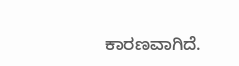ಕಾರಣವಾಗಿದೆ.